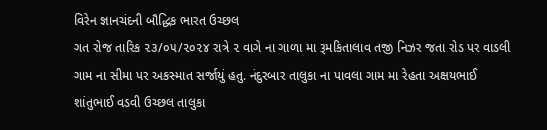વિરેન જ્ઞાનચંદની બૌદ્ધિક ભારત ઉચ્છલ
ગત રોજ તારિક ૨૩/૦૫/૨૦૨૪ રાત્રે ૨ વાગે ના ગાળા મા રૂમકિતાલાવ તજી નિઝર જતા રોડ પર વાડલી ગામ ના સીમા પર અકસ્માત સર્જાયું હતુ. નંદુરબાર તાલુકા ના પાવલા ગામ મા રેહતા અક્ષયભાઈ શાંતુભાઈ વડવી ઉચ્છલ તાલુકા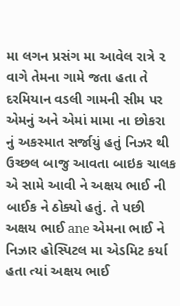મા લગન પ્રસંગ મા આવેલ રાત્રે ૨ વાગે તેમના ગામે જતા હતા તે દરમિયાન વડલી ગામની સીમ પર એમનું અને એમાં મામા ના છોકરા નું અકસ્માત સર્જાયું હતું નિઝર થી ઉચ્છલ બાજુ આવતા બાઇક ચાલક એ સામે આવી ને અક્ષય ભાઈ ની બાઈક ને ઠોક્યો હતું. તે પછી અક્ષય ભાઈ ane એમના ભાઈ ને નિઝાર હોસ્પિટલ મા એડમિટ કર્યા હતા ત્યાં અક્ષય ભાઈ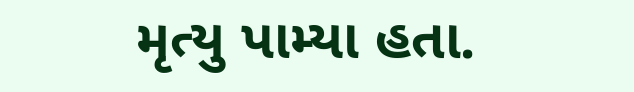મૃત્યુ પામ્યા હતા.